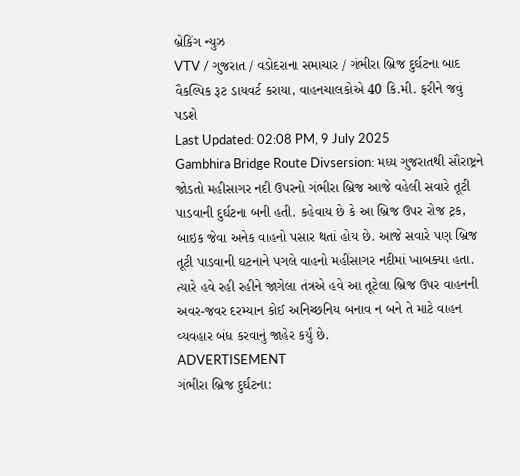બ્રેકિંગ ન્યુઝ
VTV / ગુજરાત / વડોદરાના સમાચાર / ગંભીરા બ્રિજ દુર્ઘટના બાદ વૈકલ્પિક રૂટ ડાયવર્ટ કરાયા, વાહનચાલકોએ 40 કિ.મી. ફરીને જવું પડશે
Last Updated: 02:08 PM, 9 July 2025
Gambhira Bridge Route Divsersion: મધ્ય ગુજરાતથી સૌરાષ્ટ્રને જોડતો મહીસાગર નદી ઉપરનો ગંભીરા બ્રિજ આજે વહેલી સવારે તૂટી પાડવાની દુર્ઘટના બની હતી. કહેવાય છે કે આ બ્રિજ ઉપર રોજ ટ્રક, બાઇક જેવા અનેક વાહનો પસાર થતાં હોય છે. આજે સવારે પણ બ્રિજ તૂટી પાડવાની ઘટનાને પગલે વાહનો મહીંસાગર નદીમાં ખાબક્યા હતા. ત્યારે હવે રહી રહીને જાગેલા તંત્રએ હવે આ તૂટેલા બ્રિજ ઉપર વાહનની અવર-જવર દરમ્યાન કોઈ અનિચ્છનિય બનાવ ન બને તે માટે વાહન વ્યવહાર બંધ કરવાનું જાહેર કર્યું છે.
ADVERTISEMENT
ગંભીરા બ્રિજ દુર્ઘટના: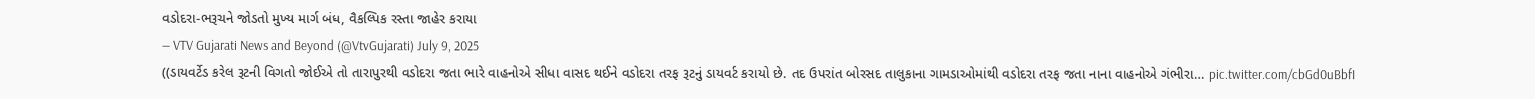વડોદરા-ભરૂચને જોડતો મુખ્ય માર્ગ બંધ, વૈકલ્પિક રસ્તા જાહેર કરાયા
— VTV Gujarati News and Beyond (@VtvGujarati) July 9, 2025
((ડાયવર્ટેડ કરેલ રૂટની વિગતો જોઈએ તો તારાપુરથી વડોદરા જતા ભારે વાહનોએ સીધા વાસદ થઈને વડોદરા તરફ રૂટનું ડાયવર્ટ કરાયો છે. તદ ઉપરાંત બોરસદ તાલુકાના ગામડાઓમાંથી વડોદરા તરફ જતા નાના વાહનોએ ગંભીરા… pic.twitter.com/cbGd0uBbfI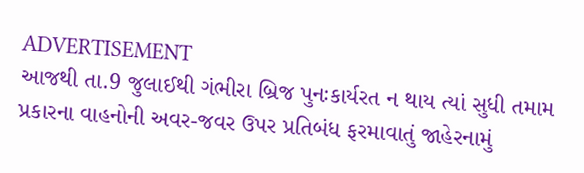ADVERTISEMENT
આજથી તા.9 જુલાઈથી ગંભીરા બ્રિજ પુનઃકાર્યરત ન થાય ત્યાં સુધી તમામ પ્રકારના વાહનોની અવર-જવર ઉપર પ્રતિબંધ ફરમાવાતું જાહેરનામું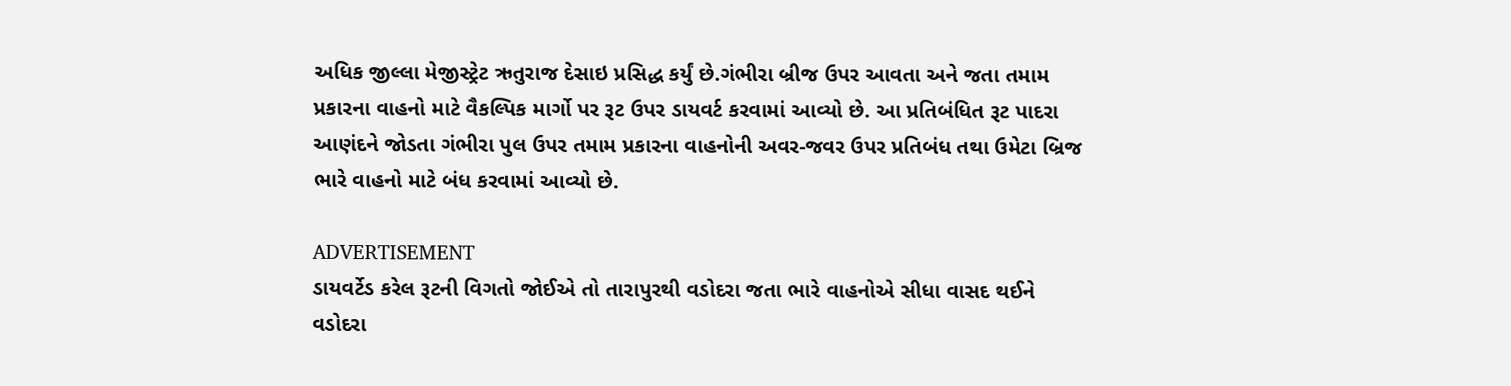અધિક જીલ્લા મેજીસ્ટ્રેટ ઋતુરાજ દેસાઇ પ્રસિદ્ધ કર્યું છે.ગંભીરા બ્રીજ ઉપર આવતા અને જતા તમામ પ્રકારના વાહનો માટે વૈકલ્પિક માર્ગો પર રૂટ ઉપર ડાયવર્ટ કરવામાં આવ્યો છે. આ પ્રતિબંધિત રૂટ પાદરા આણંદને જોડતા ગંભીરા પુલ ઉપર તમામ પ્રકારના વાહનોની અવર-જવર ઉપર પ્રતિબંધ તથા ઉમેટા બ્રિજ ભારે વાહનો માટે બંધ કરવામાં આવ્યો છે.

ADVERTISEMENT
ડાયવર્ટેડ કરેલ રૂટની વિગતો જોઈએ તો તારાપુરથી વડોદરા જતા ભારે વાહનોએ સીધા વાસદ થઈને વડોદરા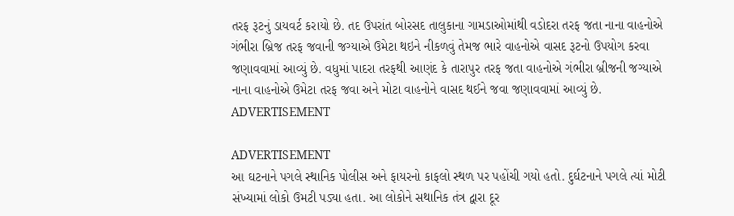તરફ રૂટનું ડાયવર્ટ કરાયો છે. તદ ઉપરાંત બોરસદ તાલુકાના ગામડાઓમાંથી વડોદરા તરફ જતા નાના વાહનોએ ગંભીરા બ્રિજ તરફ જવાની જગ્યાએ ઉમેટા થઇને નીકળવું તેમજ ભારે વાહનોએ વાસદ રૂટનો ઉપયોગ કરવા જણાવવામાં આવ્યું છે. વધુમાં પાદરા તરફથી આણંદ કે તારાપુર તરફ જતા વાહનોએ ગંભીરા બ્રીજની જગ્યાએ નાના વાહનોએ ઉમેટા તરફ જવા અને મોટા વાહનોને વાસદ થઈને જવા જણાવવામાં આવ્યું છે.
ADVERTISEMENT

ADVERTISEMENT
આ ઘટનાને પગલે સ્થાનિક પોલીસ અને ફાયરનો કાફલો સ્થળ પર પહોંચી ગયો હતો. દુર્ઘટનાને પગલે ત્યાં મોટી સંખ્યામાં લોકો ઉમટી પડ્યા હતા. આ લોકોને સથાનિક તંત્ર દ્વારા દૂર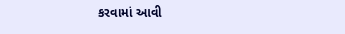કરવામાં આવી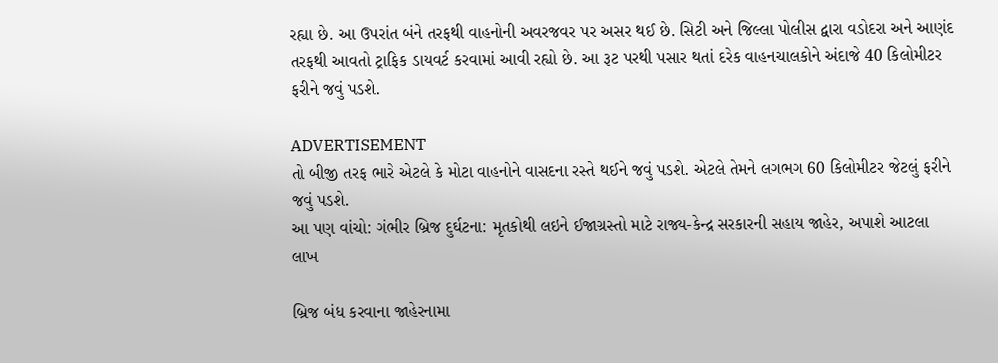રહ્યા છે. આ ઉપરાંત બંને તરફથી વાહનોની અવરજવર પર અસર થઈ છે. સિટી અને જિલ્લા પોલીસ દ્વારા વડોદરા અને આણંદ તરફથી આવતો ટ્રાફિક ડાયવર્ટ કરવામાં આવી રહ્યો છે. આ રૂટ પરથી પસાર થતાં દરેક વાહનચાલકોને અંદાજે 40 કિલોમીટર ફરીને જવું પડશે.

ADVERTISEMENT
તો બીજી તરફ ભારે એટલે કે મોટા વાહનોને વાસદના રસ્તે થઈને જવું પડશે. એટલે તેમને લગભગ 60 કિલોમીટર જેટલું ફરીને જવું પડશે.
આ પણ વાંચો: ગંભીર બ્રિજ દુર્ઘટના: મૃતકોથી લઇને ઈજાગ્રસ્તો માટે રાજ્ય-કેન્દ્ર સરકારની સહાય જાહેર, અપાશે આટલા લાખ

બ્રિજ બંધ કરવાના જાહેરનામા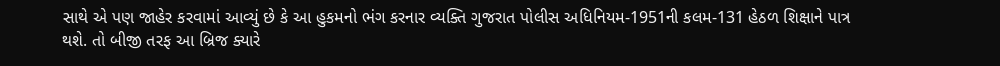સાથે એ પણ જાહેર કરવામાં આવ્યું છે કે આ હુકમનો ભંગ કરનાર વ્યક્તિ ગુજરાત પોલીસ અધિનિયમ-1951ની કલમ-131 હેઠળ શિક્ષાને પાત્ર થશે. તો બીજી તરફ આ બ્રિજ ક્યારે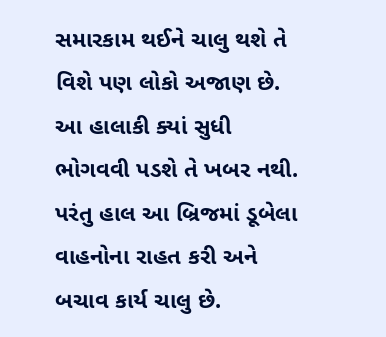સમારકામ થઈને ચાલુ થશે તે વિશે પણ લોકો અજાણ છે. આ હાલાકી ક્યાં સુધી ભોગવવી પડશે તે ખબર નથી. પરંતુ હાલ આ બ્રિજમાં ડૂબેલા વાહનોના રાહત કરી અને બચાવ કાર્ય ચાલુ છે.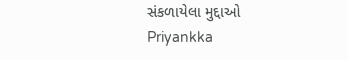સંકળાયેલા મુદ્દાઓ
Priyankka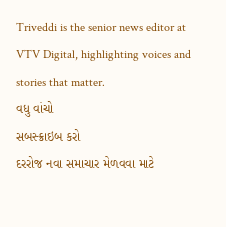Triveddi is the senior news editor at VTV Digital, highlighting voices and stories that matter.
વધુ વાંચો
સબસ્ક્રાઇબ કરો
દરરોજ નવા સમાચાર મેળવવા માટે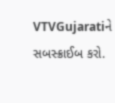VTVGujaratiને સબસ્ક્રાઈબ કરો.